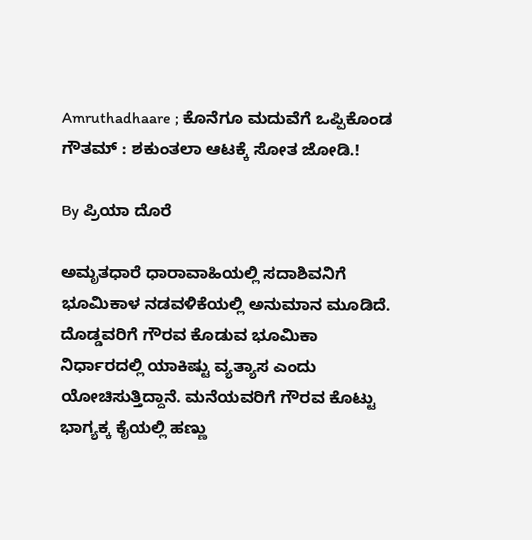Amruthadhaare ; ಕೊನೆಗೂ ಮದುವೆಗೆ ಒಪ್ಪಿಕೊಂಡ ಗೌತಮ್ : ಶಕುಂತಲಾ ಆಟಕ್ಕೆ ಸೋತ ಜೋಡಿ.!

By ಪ್ರಿಯಾ ದೊರೆ

ಅಮೃತಧಾರೆ ಧಾರಾವಾಹಿಯಲ್ಲಿ ಸದಾಶಿವನಿಗೆ ಭೂಮಿಕಾಳ ನಡವಳಿಕೆಯಲ್ಲಿ ಅನುಮಾನ ಮೂಡಿದೆ. ದೊಡ್ಡವರಿಗೆ ಗೌರವ ಕೊಡುವ ಭೂಮಿಕಾ ನಿರ್ಧಾರದಲ್ಲಿ ಯಾಕಿಷ್ಟು ವ್ಯತ್ಯಾಸ ಎಂದು ಯೋಚಿಸುತ್ತಿದ್ದಾನೆ. ಮನೆಯವರಿಗೆ ಗೌರವ ಕೊಟ್ಟು ಭಾಗ್ಯಕ್ಕ ಕೈಯಲ್ಲಿ ಹಣ್ಣು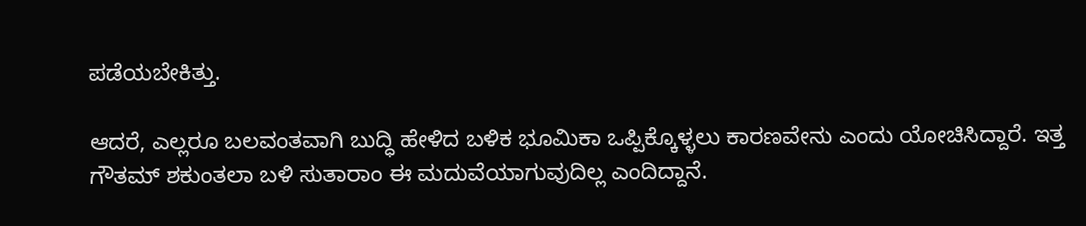ಪಡೆಯಬೇಕಿತ್ತು.

ಆದರೆ, ಎಲ್ಲರೂ ಬಲವಂತವಾಗಿ ಬುದ್ಧಿ ಹೇಳಿದ ಬಳಿಕ ಭೂಮಿಕಾ ಒಪ್ಪಿಕ್ಕೊಳ್ಳಲು ಕಾರಣವೇನು ಎಂದು ಯೋಚಿಸಿದ್ದಾರೆ. ಇತ್ತ ಗೌತಮ್ ಶಕುಂತಲಾ ಬಳಿ ಸುತಾರಾಂ ಈ ಮದುವೆಯಾಗುವುದಿಲ್ಲ ಎಂದಿದ್ದಾನೆ.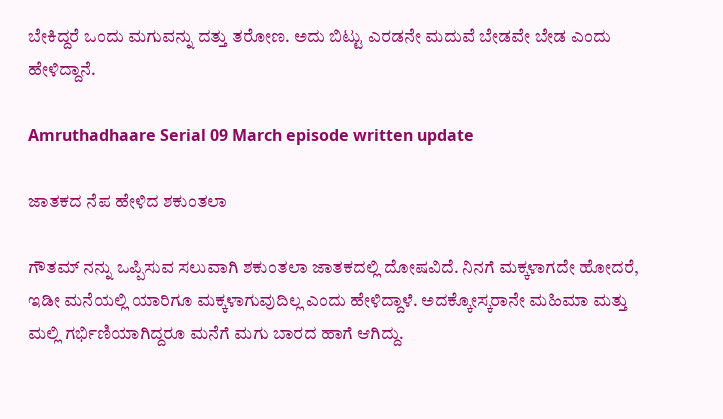ಬೇಕಿದ್ದರೆ ಒಂದು ಮಗುವನ್ನು ದತ್ತು ತರೋಣ. ಅದು ಬಿಟ್ಟು ಎರಡನೇ ಮದುವೆ ಬೇಡವೇ ಬೇಡ ಎಂದು ಹೇಳಿದ್ದಾನೆ.

Amruthadhaare Serial 09 March episode written update

ಜಾತಕದ ನೆಪ ಹೇಳಿದ ಶಕುಂತಲಾ

ಗೌತಮ್ ನನ್ನು ಒಪ್ಪಿಸುವ ಸಲುವಾಗಿ ಶಕುಂತಲಾ ಜಾತಕದಲ್ಲಿ ದೋಷವಿದೆ. ನಿನಗೆ ಮಕ್ಕಳಾಗದೇ ಹೋದರೆ, ಇಡೀ ಮನೆಯಲ್ಲಿ ಯಾರಿಗೂ ಮಕ್ಕಳಾಗುವುದಿಲ್ಲ ಎಂದು ಹೇಳಿದ್ದಾಳೆ. ಅದಕ್ಕೋಸ್ಕರಾನೇ ಮಹಿಮಾ ಮತ್ತು ಮಲ್ಲಿ ಗರ್ಭಿಣಿಯಾಗಿದ್ದರೂ ಮನೆಗೆ ಮಗು ಬಾರದ ಹಾಗೆ ಆಗಿದ್ದು.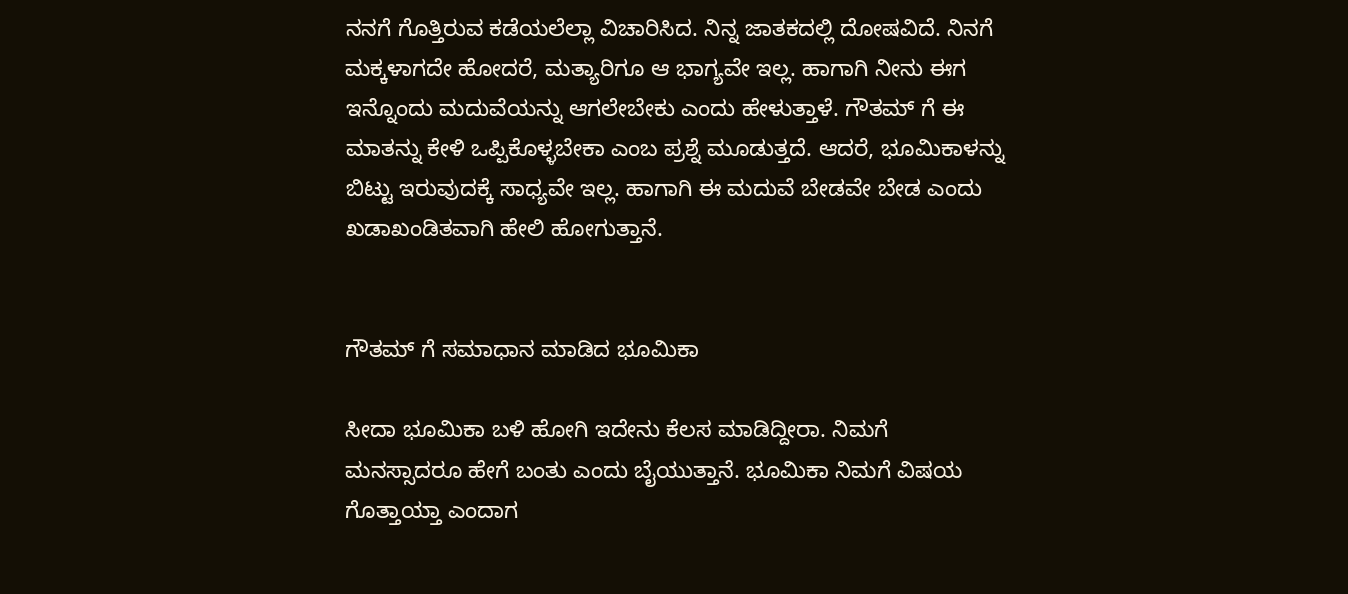ನನಗೆ ಗೊತ್ತಿರುವ ಕಡೆಯಲೆಲ್ಲಾ ವಿಚಾರಿಸಿದ. ನಿನ್ನ ಜಾತಕದಲ್ಲಿ ದೋಷವಿದೆ. ನಿನಗೆ ಮಕ್ಕಳಾಗದೇ ಹೋದರೆ, ಮತ್ಯಾರಿಗೂ ಆ ಭಾಗ್ಯವೇ ಇಲ್ಲ. ಹಾಗಾಗಿ ನೀನು ಈಗ ಇನ್ನೊಂದು ಮದುವೆಯನ್ನು ಆಗಲೇಬೇಕು ಎಂದು ಹೇಳುತ್ತಾಳೆ. ಗೌತಮ್ ಗೆ ಈ ಮಾತನ್ನು ಕೇಳಿ ಒಪ್ಪಿಕೊಳ್ಳಬೇಕಾ ಎಂಬ ಪ್ರಶ್ನೆ ಮೂಡುತ್ತದೆ. ಆದರೆ, ಭೂಮಿಕಾಳನ್ನು ಬಿಟ್ಟು ಇರುವುದಕ್ಕೆ ಸಾಧ್ಯವೇ ಇಲ್ಲ. ಹಾಗಾಗಿ ಈ ಮದುವೆ ಬೇಡವೇ ಬೇಡ ಎಂದು ಖಡಾಖಂಡಿತವಾಗಿ ಹೇಲಿ ಹೋಗುತ್ತಾನೆ.


ಗೌತಮ್ ಗೆ ಸಮಾಧಾನ ಮಾಡಿದ ಭೂಮಿಕಾ

ಸೀದಾ ಭೂಮಿಕಾ ಬಳಿ ಹೋಗಿ ಇದೇನು ಕೆಲಸ ಮಾಡಿದ್ದೀರಾ. ನಿಮಗೆ ಮನಸ್ಸಾದರೂ ಹೇಗೆ ಬಂತು ಎಂದು ಬೈಯುತ್ತಾನೆ. ಭೂಮಿಕಾ ನಿಮಗೆ ವಿಷಯ ಗೊತ್ತಾಯ್ತಾ ಎಂದಾಗ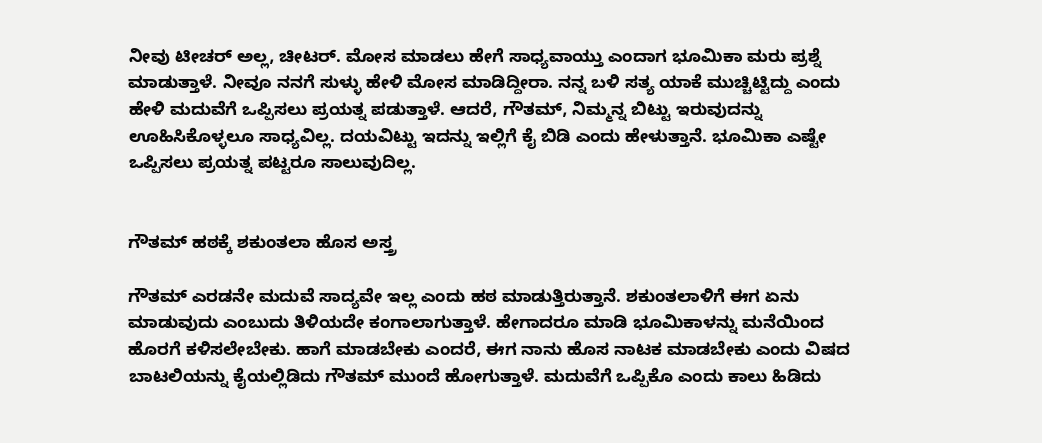ನೀವು ಟೀಚರ್ ಅಲ್ಲ, ಚೀಟರ್. ಮೋಸ ಮಾಡಲು ಹೇಗೆ ಸಾಧ್ಯವಾಯ್ತು ಎಂದಾಗ ಭೂಮಿಕಾ ಮರು ಪ್ರಶ್ನೆ ಮಾಡುತ್ತಾಳೆ. ನೀವೂ ನನಗೆ ಸುಳ್ಳು ಹೇಳಿ ಮೋಸ ಮಾಡಿದ್ದೀರಾ. ನನ್ನ ಬಳಿ ಸತ್ಯ ಯಾಕೆ ಮುಚ್ಚಿಟ್ಟಿದ್ದು ಎಂದು ಹೇಳಿ ಮದುವೆಗೆ ಒಪ್ಪಿಸಲು ಪ್ರಯತ್ನ ಪಡುತ್ತಾಳೆ. ಆದರೆ, ಗೌತಮ್, ನಿಮ್ಮನ್ನ ಬಿಟ್ಟು ಇರುವುದನ್ನು ಊಹಿಸಿಕೊಳ್ಳಲೂ ಸಾಧ್ಯವಿಲ್ಲ. ದಯವಿಟ್ಟು ಇದನ್ನು ಇಲ್ಲಿಗೆ ಕೈ ಬಿಡಿ ಎಂದು ಹೇಳುತ್ತಾನೆ. ಭೂಮಿಕಾ ಎಷ್ಟೇ ಒಪ್ಪಿಸಲು ಪ್ರಯತ್ನ ಪಟ್ಟರೂ ಸಾಲುವುದಿಲ್ಲ.


ಗೌತಮ್ ಹಠಕ್ಕೆ ಶಕುಂತಲಾ ಹೊಸ ಅಸ್ತ್ರ

ಗೌತಮ್ ಎರಡನೇ ಮದುವೆ ಸಾದ್ಯವೇ ಇಲ್ಲ ಎಂದು ಹಠ ಮಾಡುತ್ತಿರುತ್ತಾನೆ. ಶಕುಂತಲಾಳಿಗೆ ಈಗ ಏನು ಮಾಡುವುದು ಎಂಬುದು ತಿಳಿಯದೇ ಕಂಗಾಲಾಗುತ್ತಾಳೆ. ಹೇಗಾದರೂ ಮಾಡಿ ಭೂಮಿಕಾಳನ್ನು ಮನೆಯಿಂದ ಹೊರಗೆ ಕಳಿಸಲೇಬೇಕು. ಹಾಗೆ ಮಾಡಬೇಕು ಎಂದರೆ, ಈಗ ನಾನು ಹೊಸ ನಾಟಕ ಮಾಡಬೇಕು ಎಂದು ವಿಷದ ಬಾಟಲಿಯನ್ನು ಕೈಯಲ್ಲಿಡಿದು ಗೌತಮ್ ಮುಂದೆ ಹೋಗುತ್ತಾಳೆ. ಮದುವೆಗೆ ಒಪ್ಪಿಕೊ ಎಂದು ಕಾಲು ಹಿಡಿದು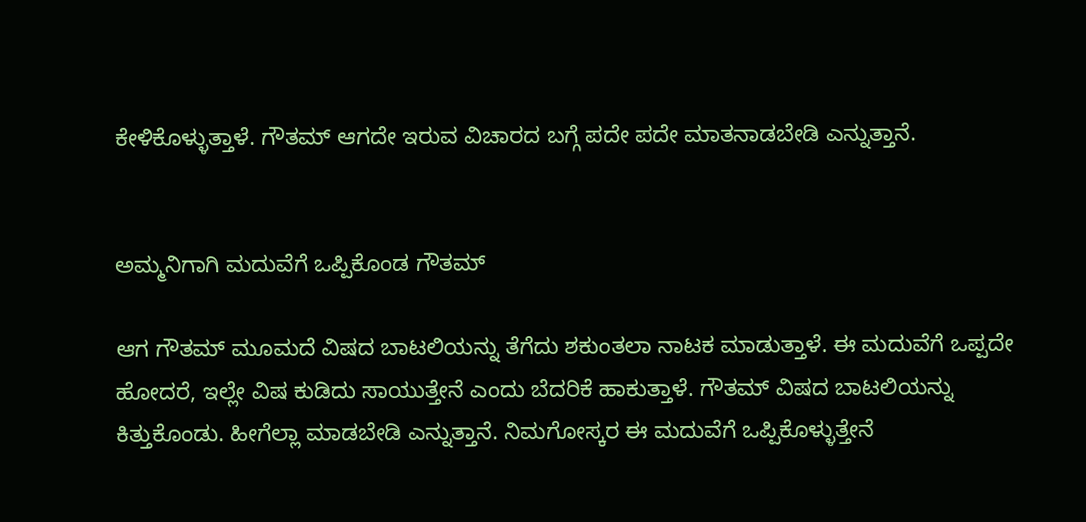ಕೇಳಿಕೊಳ್ಳುತ್ತಾಳೆ. ಗೌತಮ್ ಆಗದೇ ಇರುವ ವಿಚಾರದ ಬಗ್ಗೆ ಪದೇ ಪದೇ ಮಾತನಾಡಬೇಡಿ ಎನ್ನುತ್ತಾನೆ.


ಅಮ್ಮನಿಗಾಗಿ ಮದುವೆಗೆ ಒಪ್ಪಿಕೊಂಡ ಗೌತಮ್

ಆಗ ಗೌತಮ್ ಮೂಮದೆ ವಿಷದ ಬಾಟಲಿಯನ್ನು ತೆಗೆದು ಶಕುಂತಲಾ ನಾಟಕ ಮಾಡುತ್ತಾಳೆ. ಈ ಮದುವೆಗೆ ಒಪ್ಪದೇ ಹೋದರೆ, ಇಲ್ಲೇ ವಿಷ ಕುಡಿದು ಸಾಯುತ್ತೇನೆ ಎಂದು ಬೆದರಿಕೆ ಹಾಕುತ್ತಾಳೆ. ಗೌತಮ್ ವಿಷದ ಬಾಟಲಿಯನ್ನು ಕಿತ್ತುಕೊಂಡು. ಹೀಗೆಲ್ಲಾ ಮಾಡಬೇಡಿ ಎನ್ನುತ್ತಾನೆ. ನಿಮಗೋಸ್ಕರ ಈ ಮದುವೆಗೆ ಒಪ್ಪಿಕೊಳ್ಳುತ್ತೇನೆ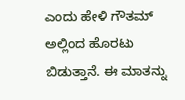ಎಂದು ಹೇಳಿ ಗೌತಮ್ ಅಲ್ಲಿಂದ ಹೊರಟು ಬಿಡುತ್ತಾನೆ. ಈ ಮಾತನ್ನು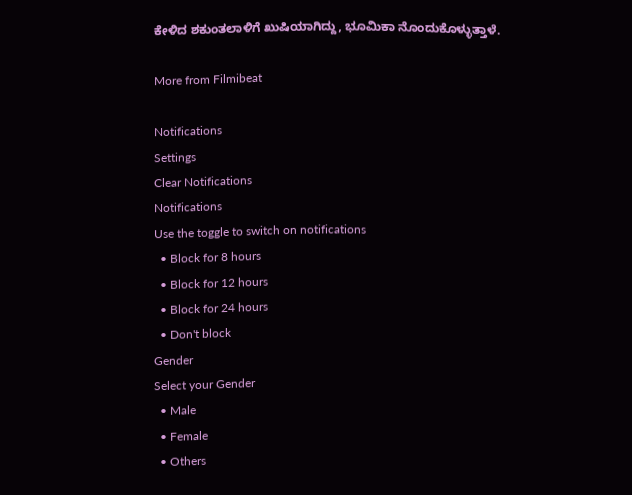ಕೇಳಿದ ಶಕುಂತಲಾಳಿಗೆ ಖುಷಿಯಾಗಿದ್ದು, ಭೂಮಿಕಾ ನೊಂದುಕೊಳ್ಳುತ್ತಾಳೆ.

More from Filmibeat

Notifications
Settings
Clear Notifications
Notifications
Use the toggle to switch on notifications
  • Block for 8 hours
  • Block for 12 hours
  • Block for 24 hours
  • Don't block
Gender
Select your Gender
  • Male
  • Female
  • Others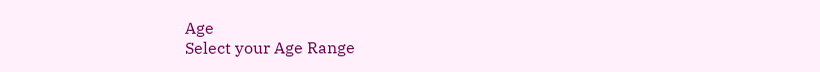Age
Select your Age Range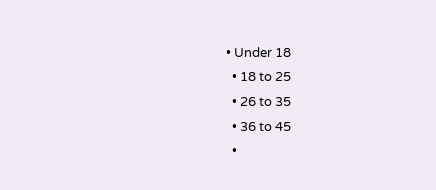• Under 18
  • 18 to 25
  • 26 to 35
  • 36 to 45
  •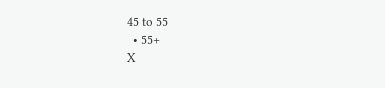45 to 55
  • 55+
X